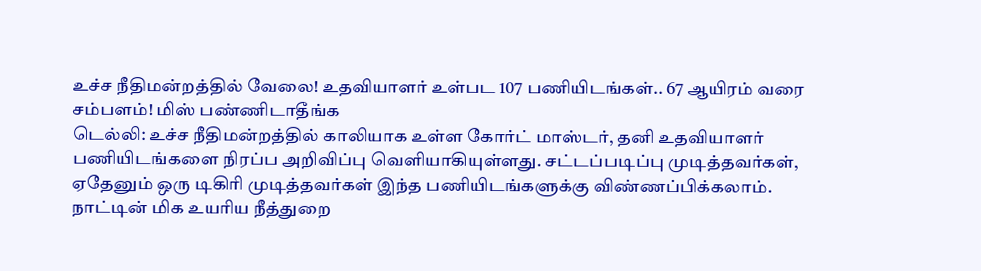உச்ச நீதிமன்றத்தில் வேலை! உதவியாளர் உள்பட 107 பணியிடங்கள்.. 67 ஆயிரம் வரை சம்பளம்! மிஸ் பண்ணிடாதீங்க
டெல்லி: உச்ச நீதிமன்றத்தில் காலியாக உள்ள கோர்ட் மாஸ்டர், தனி உதவியாளர் பணியிடங்களை நிரப்ப அறிவிப்பு வெளியாகியுள்ளது. சட்டப்படிப்பு முடித்தவர்கள், ஏதேனும் ஒரு டிகிரி முடித்தவர்கள் இந்த பணியிடங்களுக்கு விண்ணப்பிக்கலாம்.
நாட்டின் மிக உயரிய நீத்துறை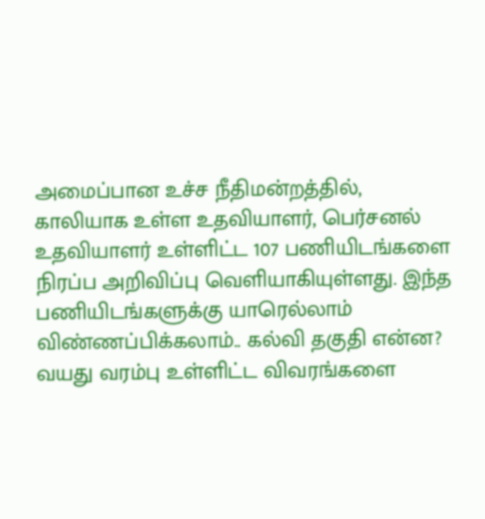அமைப்பான உச்ச நீதிமன்றத்தில், காலியாக உள்ள உதவியாளர், பெர்சனல் உதவியாளர் உள்ளிட்ட 107 பணியிடங்களை நிரப்ப அறிவிப்பு வெளியாகியுள்ளது. இந்த பணியிடங்களுக்கு யாரெல்லாம் விண்ணப்பிக்கலாம்.. கல்வி தகுதி என்ன? வயது வரம்பு உள்ளிட்ட விவரங்களை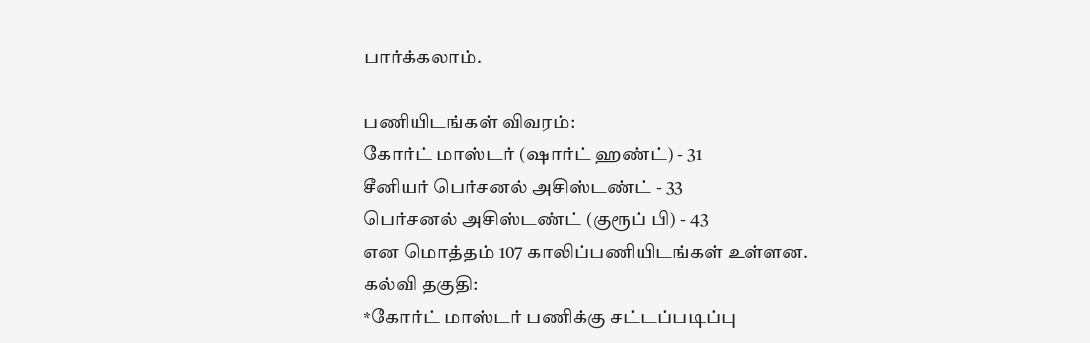பார்க்கலாம்.

பணியிடங்கள் விவரம்:
கோர்ட் மாஸ்டர் (ஷார்ட் ஹண்ட்) - 31
சீனியர் பெர்சனல் அசிஸ்டண்ட் - 33
பெர்சனல் அசிஸ்டண்ட் (குரூப் பி) - 43
என மொத்தம் 107 காலிப்பணியிடங்கள் உள்ளன.
கல்வி தகுதி:
*கோர்ட் மாஸ்டர் பணிக்கு சட்டப்படிப்பு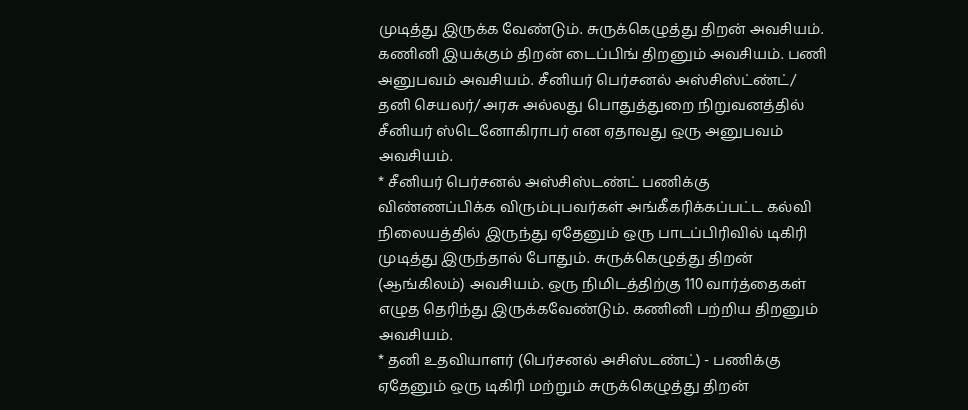முடித்து இருக்க வேண்டும். சுருக்கெழுத்து திறன் அவசியம். கணினி இயக்கும் திறன் டைப்பிங் திறனும் அவசியம். பணி அனுபவம் அவசியம். சீனியர் பெர்சனல் அஸ்சிஸ்ட்ண்ட்/ தனி செயலர்/ அரசு அல்லது பொதுத்துறை நிறுவனத்தில் சீனியர் ஸ்டெனோகிராபர் என ஏதாவது ஒரு அனுபவம் அவசியம்.
* சீனியர் பெர்சனல் அஸ்சிஸ்டண்ட் பணிக்கு விண்ணப்பிக்க விரும்புபவர்கள் அங்கீகரிக்கப்பட்ட கல்வி நிலையத்தில் இருந்து ஏதேனும் ஒரு பாடப்பிரிவில் டிகிரி முடித்து இருந்தால் போதும். சுருக்கெழுத்து திறன் (ஆங்கிலம்) அவசியம். ஒரு நிமிடத்திற்கு 110 வார்த்தைகள் எழுத தெரிந்து இருக்கவேண்டும். கணினி பற்றிய திறனும் அவசியம்.
* தனி உதவியாளர் (பெர்சனல் அசிஸ்டண்ட்) - பணிக்கு ஏதேனும் ஒரு டிகிரி மற்றும் சுருக்கெழுத்து திறன்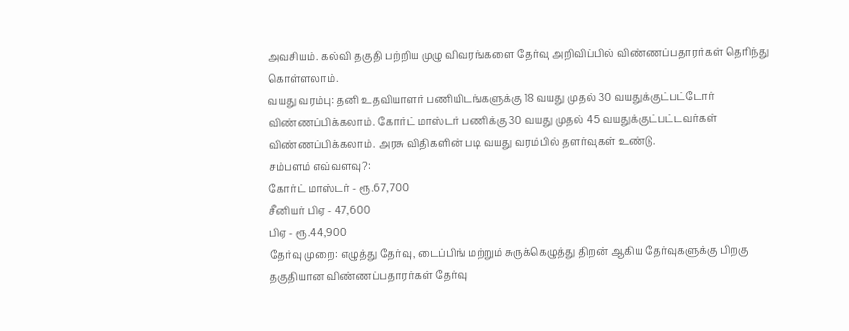அவசியம். கல்வி தகுதி பற்றிய முழு விவரங்களை தேர்வு அறிவிப்பில் விண்ணப்பதாரர்கள் தெரிந்து கொள்ளலாம்.
வயது வரம்பு: தனி உதவியாளர் பணியிடங்களுக்கு 18 வயது முதல் 30 வயதுக்குட்பட்டோர் விண்ணப்பிக்கலாம். கோர்ட் மாஸ்டர் பணிக்கு 30 வயது முதல் 45 வயதுக்குட்பட்டவர்கள் விண்ணப்பிக்கலாம். அரசு விதிகளின் படி வயது வரம்பில் தளர்வுகள் உண்டு.
சம்பளம் எவ்வளவு?:
கோர்ட் மாஸ்டர் - ரூ.67,700
சீனியர் பிஏ - 47,600
பிஏ - ரூ.44,900
தேர்வு முறை: எழுத்து தேர்வு, டைப்பிங் மற்றும் சுருக்கெழுத்து திறன் ஆகிய தேர்வுகளுக்கு பிறகு தகுதியான விண்ணப்பதாரர்கள் தேர்வு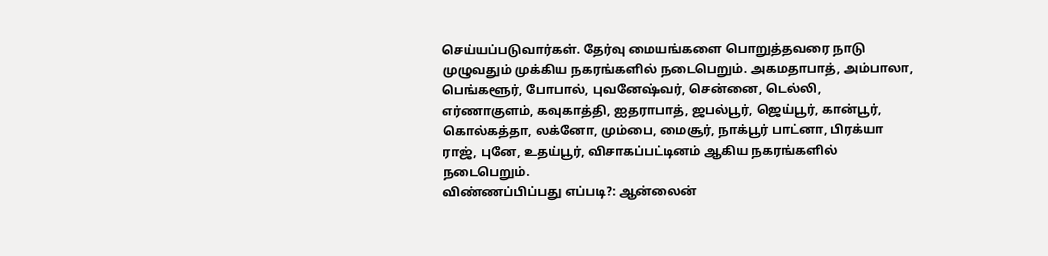செய்யப்படுவார்கள். தேர்வு மையங்களை பொறுத்தவரை நாடு முழுவதும் முக்கிய நகரங்களில் நடைபெறும். அகமதாபாத், அம்பாலா, பெங்களூர், போபால், புவனேஷ்வர், சென்னை, டெல்லி, எர்ணாகுளம், கவுகாத்தி, ஐதராபாத், ஜபல்பூர், ஜெய்பூர், கான்பூர், கொல்கத்தா, லக்னோ, மும்பை, மைசூர், நாக்பூர் பாட்னா, பிரக்யா ராஜ், புனே, உதய்பூர், விசாகப்பட்டினம் ஆகிய நகரங்களில் நடைபெறும்.
விண்ணப்பிப்பது எப்படி?: ஆன்லைன்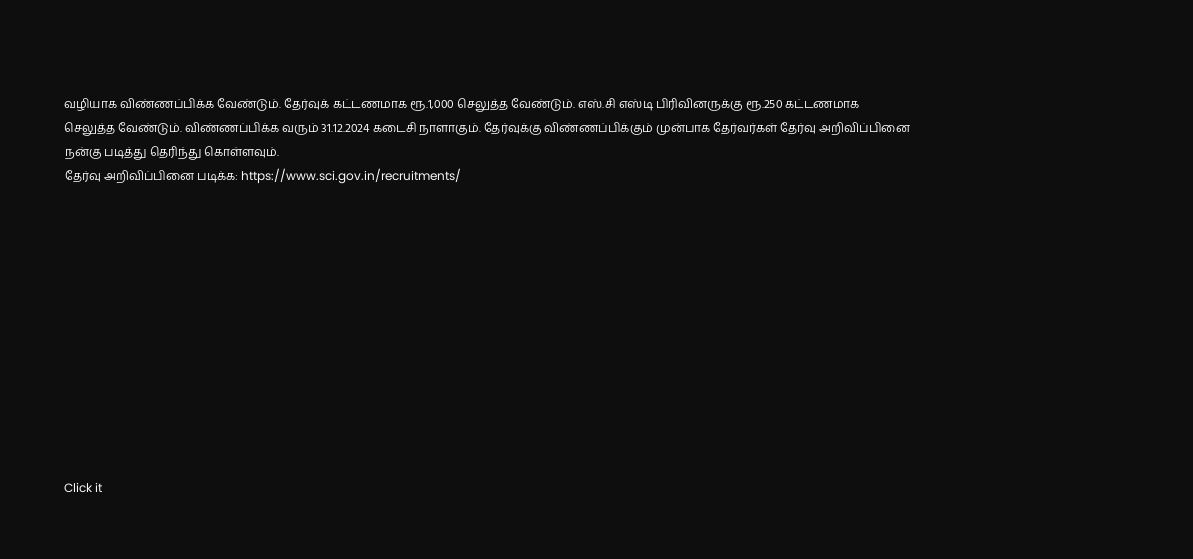வழியாக விண்ணப்பிக்க வேண்டும். தேர்வுக் கட்டணமாக ரூ.1,000 செலுத்த வேண்டும். எஸ்.சி எஸ்டி பிரிவினருக்கு ரூ.250 கட்டணமாக செலுத்த வேண்டும். விண்ணப்பிக்க வரும் 31.12.2024 கடைசி நாளாகும். தேர்வுக்கு விண்ணப்பிக்கும் முன்பாக தேர்வர்கள் தேர்வு அறிவிப்பினை நன்கு படித்து தெரிந்து கொள்ளவும்.
தேர்வு அறிவிப்பினை படிக்க: https://www.sci.gov.in/recruitments/












Click it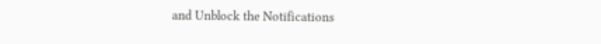and Unblock the Notifications